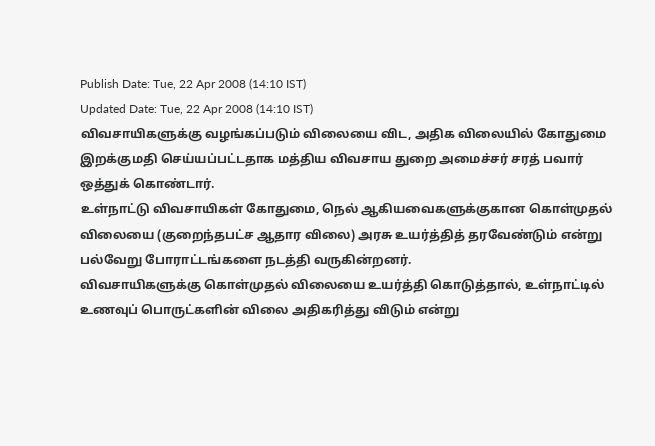Publish Date: Tue, 22 Apr 2008 (14:10 IST)
Updated Date: Tue, 22 Apr 2008 (14:10 IST)
விவசாயிகளுக்கு வழங்கப்படும் விலையை விட, அதிக விலையில் கோதுமை இறக்குமதி செய்யப்பட்டதாக மத்திய விவசாய துறை அமைச்சர் சரத் பவார் ஒத்துக் கொண்டார்.
உள்நாட்டு விவசாயிகள் கோதுமை, நெல் ஆகியவைகளுக்குகான கொள்முதல் விலையை (குறைந்தபட்ச ஆதார விலை) அரசு உயர்த்தித் தரவேண்டும் என்று பல்வேறு போராட்டங்களை நடத்தி வருகின்றனர்.
விவசாயிகளுக்கு கொள்முதல் விலையை உயர்த்தி கொடுத்தால், உள்நாட்டில் உணவுப் பொருட்களின் விலை அதிகரித்து விடும் என்று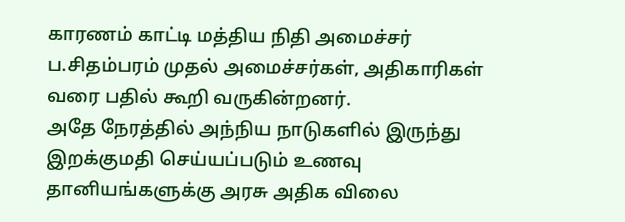காரணம் காட்டி மத்திய நிதி அமைச்சர் ப.சிதம்பரம் முதல் அமைச்சர்கள், அதிகாரிகள் வரை பதில் கூறி வருகின்றனர்.
அதே நேரத்தில் அந்நிய நாடுகளில் இருந்து இறக்குமதி செய்யப்படும் உணவு தானியங்களுக்கு அரசு அதிக விலை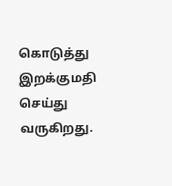கொடுத்து இறக்குமதி செய்து வருகிறது.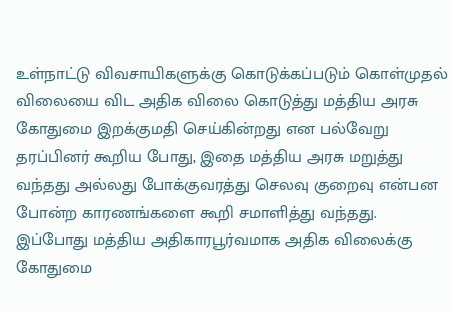உள்நாட்டு விவசாயிகளுக்கு கொடுக்கப்படும் கொள்முதல் விலையை விட அதிக விலை கொடுத்து மத்திய அரசு கோதுமை இறக்குமதி செய்கின்றது என பல்வேறு தரப்பினர் கூறிய போது, இதை மத்திய அரசு மறுத்து வந்தது அல்லது போக்குவரத்து செலவு குறைவு என்பன போன்ற காரணங்களை கூறி சமாளித்து வந்தது.
இப்போது மத்திய அதிகாரபூர்வமாக அதிக விலைக்கு கோதுமை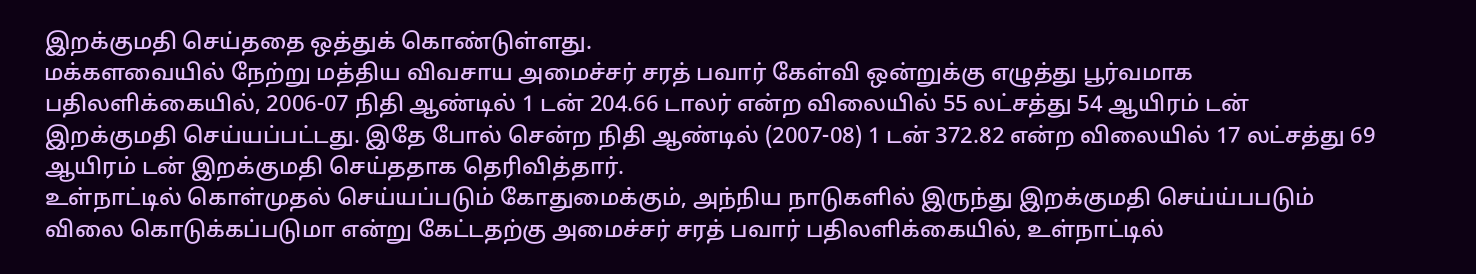இறக்குமதி செய்ததை ஒத்துக் கொண்டுள்ளது.
மக்களவையில் நேற்று மத்திய விவசாய அமைச்சர் சரத் பவார் கேள்வி ஒன்றுக்கு எழுத்து பூர்வமாக பதிலளிக்கையில், 2006-07 நிதி ஆண்டில் 1 டன் 204.66 டாலர் என்ற விலையில் 55 லட்சத்து 54 ஆயிரம் டன் இறக்குமதி செய்யப்பட்டது. இதே போல் சென்ற நிதி ஆண்டில் (2007-08) 1 டன் 372.82 என்ற விலையில் 17 லட்சத்து 69 ஆயிரம் டன் இறக்குமதி செய்ததாக தெரிவித்தார்.
உள்நாட்டில் கொள்முதல் செய்யப்படும் கோதுமைக்கும், அந்நிய நாடுகளில் இருந்து இறக்குமதி செய்ய்பபடும் விலை கொடுக்கப்படுமா என்று கேட்டதற்கு அமைச்சர் சரத் பவார் பதிலளிக்கையில், உள்நாட்டில்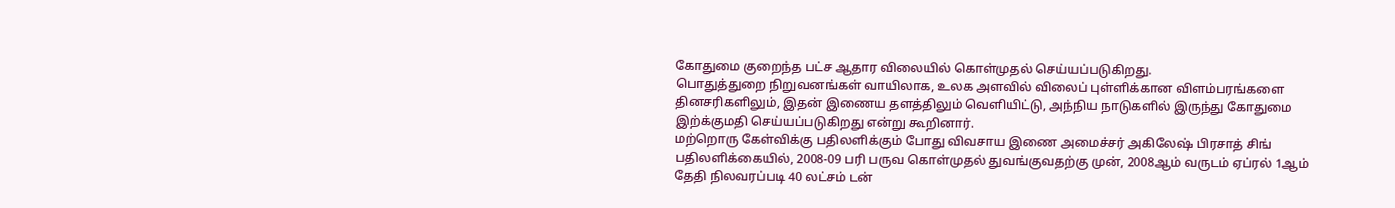கோதுமை குறைந்த பட்ச ஆதார விலையில் கொள்முதல் செய்யப்படுகிறது.
பொதுத்துறை நிறுவனங்கள் வாயிலாக, உலக அளவில் விலைப் புள்ளிக்கான விளம்பரங்களை தினசரிகளிலும், இதன் இணைய தளத்திலும் வெளியிட்டு, அந்நிய நாடுகளில் இருந்து கோதுமை இற்க்குமதி செய்யப்படுகிறது என்று கூறினார்.
மற்றொரு கேள்விக்கு பதிலளிக்கும் போது விவசாய இணை அமைச்சர் அகிலேஷ் பிரசாத் சிங் பதிலளிக்கையில், 2008-09 பரி பருவ கொள்முதல் துவங்குவதற்கு முன், 2008ஆம் வருடம் ஏப்ரல் 1ஆம் தேதி நிலவரப்படி 40 லட்சம் டன்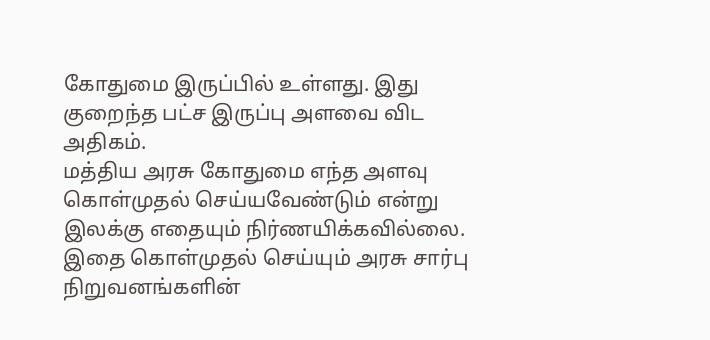கோதுமை இருப்பில் உள்ளது. இது குறைந்த பட்ச இருப்பு அளவை விட அதிகம்.
மத்திய அரசு கோதுமை எந்த அளவு கொள்முதல் செய்யவேண்டும் என்று இலக்கு எதையும் நிர்ணயிக்கவில்லை. இதை கொள்முதல் செய்யும் அரசு சார்பு நிறுவனங்களின்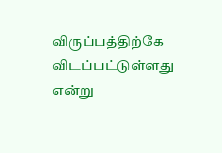விருப்பத்திற்கே விடப்பட்டுள்ளது என்று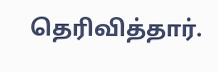தெரிவித்தார்.